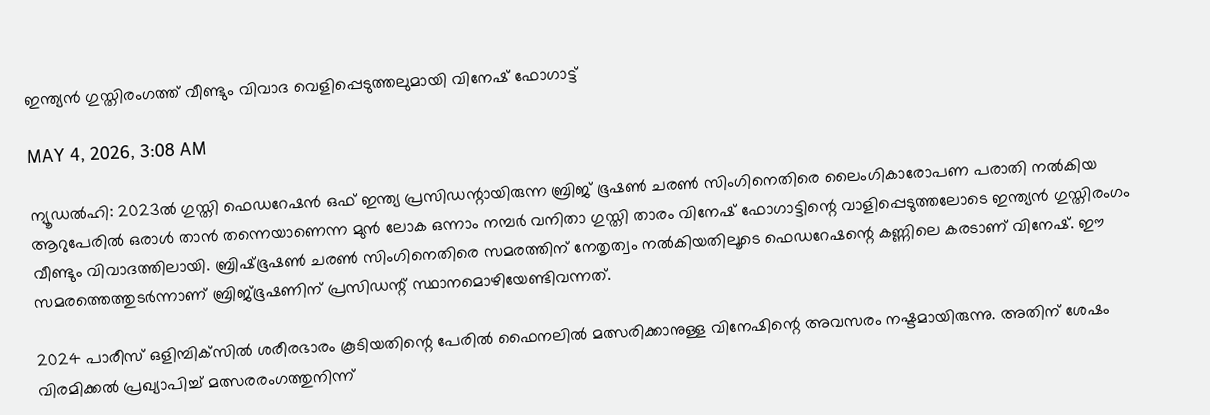ഇന്ത്യൻ ഗുസ്തിരംഗത്ത് വീണ്ടും വിവാദ വെളിപ്പെടുത്തലുമായി വിനേഷ് ഫോഗാട്ട്

MAY 4, 2026, 3:08 AM

ന്യൂഡൽഹി: 2023ൽ ഗുസ്തി ഫെഡറേഷൻ ഒഫ് ഇന്ത്യ പ്രസിഡന്റായിരുന്ന ബ്രിജ് ഭൂഷൺ ചരൺ സിംഗിനെതിരെ ലൈംഗികാരോപണ പരാതി നൽകിയ ആറുപേരിൽ ഒരാൾ താൻ തന്നെയാണെന്ന മുൻ ലോക ഒന്നാം നമ്പർ വനിതാ ഗുസ്തി താരം വിനേഷ് ഫോഗാട്ടിന്റെ വാളിപ്പെടുത്തലോടെ ഇന്ത്യൻ ഗുസ്തിരംഗം വീണ്ടും വിവാദത്തിലായി. ബ്രിഷ്ഭൂഷൺ ചരൺ സിംഗിനെതിരെ സമരത്തിന് നേതൃത്വം നൽകിയതിലൂടെ ഫെഡറേഷന്റെ കണ്ണിലെ കരടാണ് വിനേഷ്. ഈ സമരത്തെത്തുടർന്നാണ് ബ്രിജ്ഭൂഷണിന് പ്രസിഡന്റ് സ്ഥാനമൊഴിയേണ്ടിവന്നത്.

2024 പാരീസ് ഒളിമ്പിക്‌സിൽ ശരീരഭാരം കൂടിയതിന്റെ പേരിൽ ഫൈനലിൽ മത്സരിക്കാനുള്ള വിനേഷിന്റെ അവസരം നഷ്ടമായിരുന്നു. അതിന് ശേഷം വിരമിക്കൽ പ്രഖ്യാപിച്ച് മത്സരരംഗത്തുനിന്ന്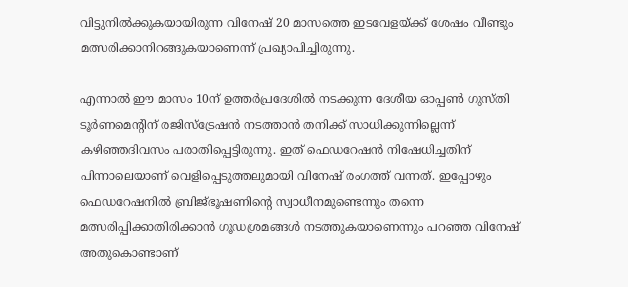വിട്ടുനിൽക്കുകയായിരുന്ന വിനേഷ് 20 മാസത്തെ ഇടവേളയ്ക്ക് ശേഷം വീണ്ടും മത്സരിക്കാനിറങ്ങുകയാണെന്ന് പ്രഖ്യാപിച്ചിരുന്നു.

എന്നാൽ ഈ മാസം 10ന് ഉത്തർപ്രദേശിൽ നടക്കുന്ന ദേശീയ ഓപ്പൺ ഗുസ്തി ടൂർണമെന്റിന് രജിസ്‌ട്രേഷൻ നടത്താൻ തനിക്ക് സാധിക്കുന്നില്ലെന്ന് കഴിഞ്ഞദിവസം പരാതിപ്പെട്ടിരുന്നു. ഇത് ഫെഡറേഷൻ നിഷേധിച്ചതിന് പിന്നാലെയാണ് വെളിപ്പെടുത്തലുമായി വിനേഷ് രംഗത്ത് വന്നത്. ഇപ്പോഴും ഫെഡറേഷനിൽ ബ്രിജ്ഭൂഷണിന്റെ സ്വാധീനമുണ്ടെന്നും തന്നെ മത്സരിപ്പിക്കാതിരിക്കാൻ ഗൂഡശ്രമങ്ങൾ നടത്തുകയാണെന്നും പറഞ്ഞ വിനേഷ് അതുകൊണ്ടാണ്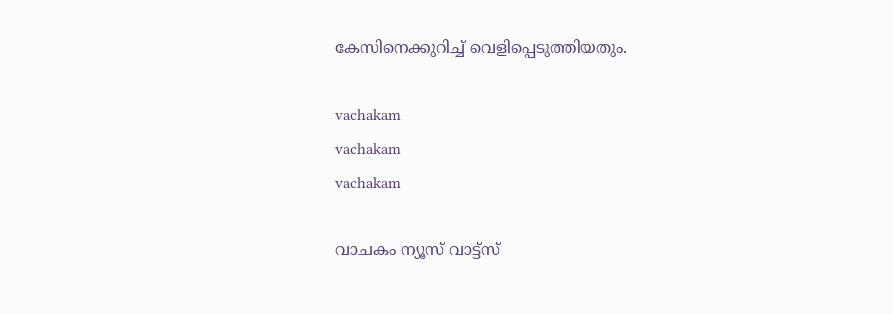കേസിനെക്കുറിച്ച് വെളിപ്പെടുത്തിയതും.

vachakam
vachakam
vachakam

വാചകം ന്യൂസ് വാട്ട്സ്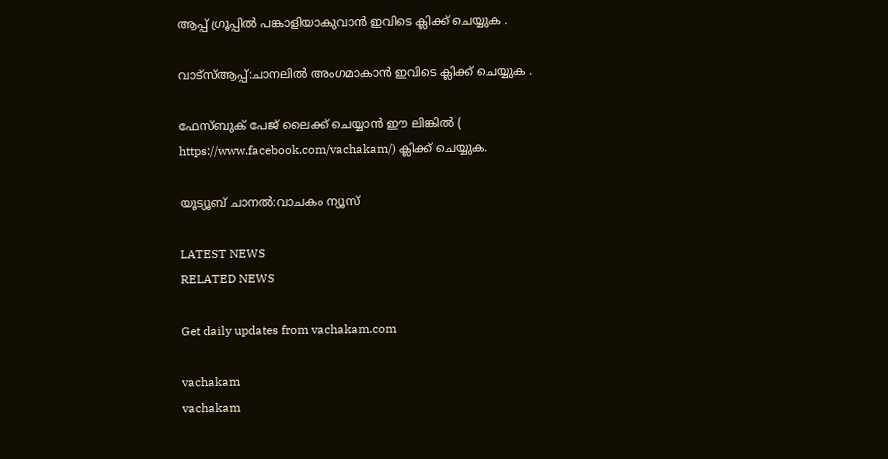ആപ്പ് ഗ്രൂപ്പിൽ പങ്കാളിയാകുവാൻ ഇവിടെ ക്ലിക്ക് ചെയ്യുക .

വാട്സ്ആപ്പ്:ചാനലിൽ അംഗമാകാൻ ഇവിടെ ക്ലിക്ക് ചെയ്യുക .

ഫേസ്ബുക് പേജ് ലൈക്ക് ചെയ്യാൻ ഈ ലിങ്കിൽ (
https://www.facebook.com/vachakam/) ക്ലിക്ക് ചെയ്യുക.

യൂട്യൂബ് ചാനൽ:വാചകം ന്യൂസ്

LATEST NEWS
RELATED NEWS

Get daily updates from vachakam.com

vachakam
vachakam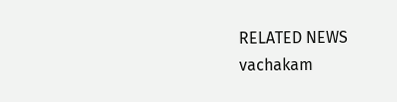RELATED NEWS
vachakam